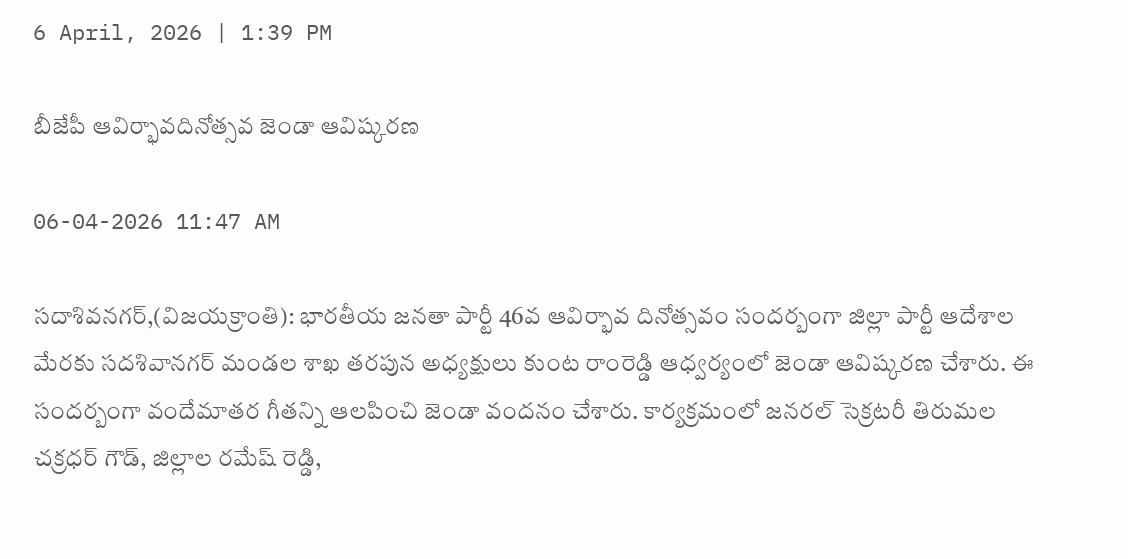6 April, 2026 | 1:39 PM

బీజేపీ ఆవిర్భావదినోత్సవ జెండా ఆవిష్కరణ

06-04-2026 11:47 AM

సదాశివనగర్,(విజయక్రాంతి): భారతీయ జనతా పార్టీ 46వ ఆవిర్భావ దినోత్సవం సందర్బంగా జిల్లా పార్టీ ఆదేశాల మేరకు సదశివానగర్ మండల శాఖ తరపున అధ్యక్షులు కుంట రాంరెడ్డి ఆధ్వర్యంలో జెండా ఆవిష్కరణ చేశారు. ఈ సందర్బంగా వందేమాతర గీతన్ని ఆలపించి జెండా వందనం చేశారు. కార్యక్రమంలో జనరల్ సెక్రటరీ తిరుమల చక్రధర్ గౌడ్, జిల్లాల రమేష్ రెడ్డి,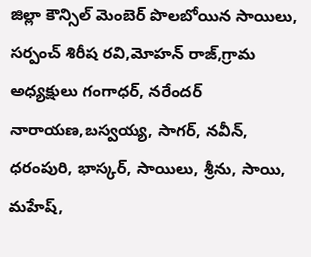జిల్లా కౌన్సిల్ మెంబెర్ పొలబోయిన సాయిలు, సర్పంచ్ శిరీష రవి,మోహన్ రాజ్,గ్రామ అధ్యక్షులు గంగాధర్, నరేందర్ నారాయణ,బస్వయ్య, సాగర్, నవీన్, ధరంపురి, భాస్కర్, సాయిలు, శ్రీను, సాయి, మహేష్,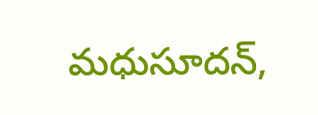మధుసూదన్,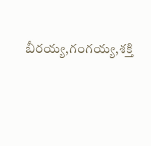బీరయ్య,గంగయ్య,శక్తి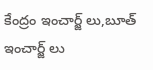కేంద్రం ఇంచార్జ్ లు,బూత్ ఇంచార్జ్ లు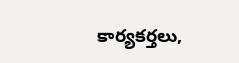కార్యకర్తలు,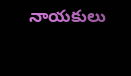నాయకులు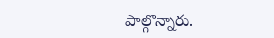పాల్గొన్నారు.